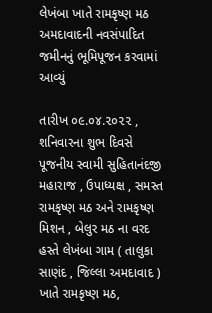લેખંબા ખાતે રામકૃષ્ણ મઠ અમદાવાદની નવસંપાદિત જમીનનું ભૂમિપૂજન કરવામાં આવ્યું

તારીખ ૦૯.૦૪.૨૦૨૨ , શનિવારના શુભ દિવસે પૂજનીય સ્વામી સુહિતાનંદજી મહારાજ , ઉપાધ્યક્ષ , સમસ્ત રામકૃષ્ણ મઠ અને રામકૃષ્ણ મિશન , બેલુર મઠ ના વરદ હસ્તે લેખંબા ગામ ( તાલુકા સાણંદ , જિલ્લા અમદાવાદ ) ખાતે રામકૃષ્ણ મઠ,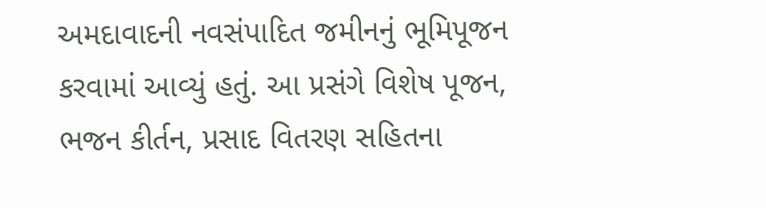અમદાવાદની નવસંપાદિત જમીનનું ભૂમિપૂજન કરવામાં આવ્યું હતું. આ પ્રસંગે વિશેષ પૂજન, ભજન કીર્તન, પ્રસાદ વિતરણ સહિતના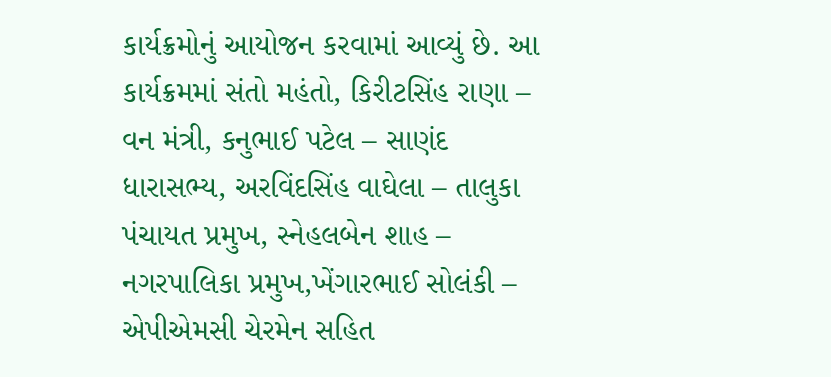કાર્યક્રમોનું આયોજન કરવામાં આવ્યું છે. આ કાર્યક્રમમાં સંતો મહંતો, કિરીટસિંહ રાણા – વન મંત્રી, કનુભાઈ પટેલ – સાણંદ ધારાસભ્ય, અરવિંદસિંહ વાઘેલા – તાલુકા પંચાયત પ્રમુખ, સ્નેહલબેન શાહ – નગરપાલિકા પ્રમુખ,ખેંગારભાઈ સોલંકી – એપીએમસી ચેરમેન સહિત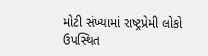મોટી સંખ્યામાં રાષ્ટ્રપ્રેમી લોકો ઉપસ્થિત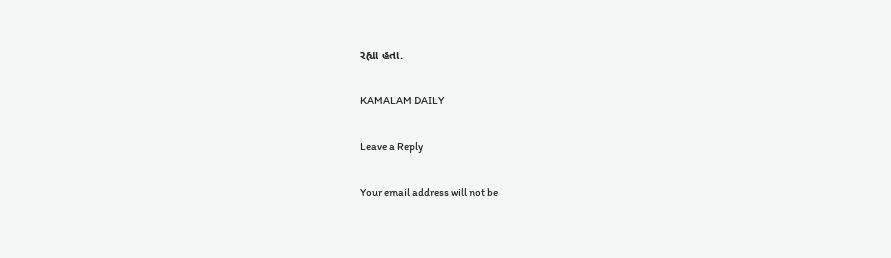રહ્યા હતા.

KAMALAM DAILY

Leave a Reply

Your email address will not be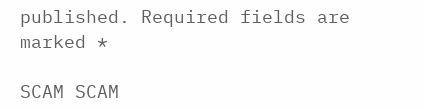published. Required fields are marked *

SCAM SCAM